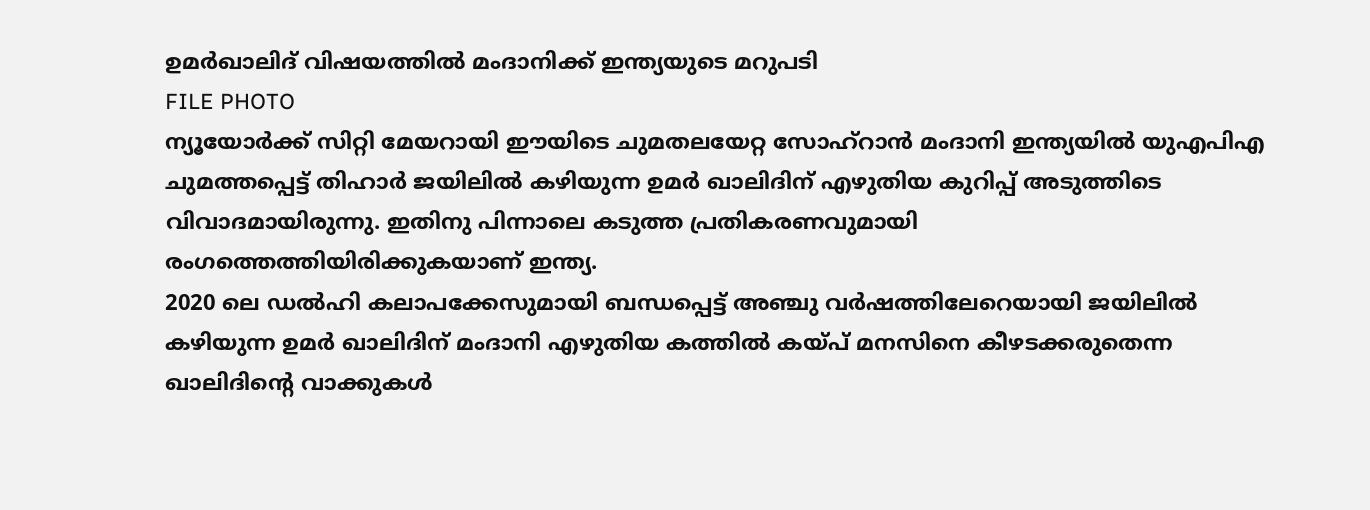ഉമർഖാലിദ് വിഷയത്തിൽ മംദാനിക്ക് ഇന്ത്യയുടെ മറുപടി
FILE PHOTO
ന്യൂയോർക്ക് സിറ്റി മേയറായി ഈയിടെ ചുമതലയേറ്റ സോഹ്റാൻ മംദാനി ഇന്ത്യയിൽ യുഎപിഎ ചുമത്തപ്പെട്ട് തിഹാർ ജയിലിൽ കഴിയുന്ന ഉമർ ഖാലിദിന് എഴുതിയ കുറിപ്പ് അടുത്തിടെ വിവാദമായിരുന്നു. ഇതിനു പിന്നാലെ കടുത്ത പ്രതികരണവുമായി രംഗത്തെത്തിയിരിക്കുകയാണ് ഇന്ത്യ.
2020 ലെ ഡൽഹി കലാപക്കേസുമായി ബന്ധപ്പെട്ട് അഞ്ചു വർഷത്തിലേറെയായി ജയിലിൽ കഴിയുന്ന ഉമർ ഖാലിദിന് മംദാനി എഴുതിയ കത്തിൽ കയ്പ് മനസിനെ കീഴടക്കരുതെന്ന ഖാലിദിന്റെ വാക്കുകൾ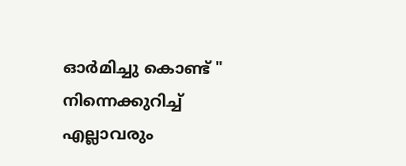ഓർമിച്ചു കൊണ്ട് " നിന്നെക്കുറിച്ച് എല്ലാവരും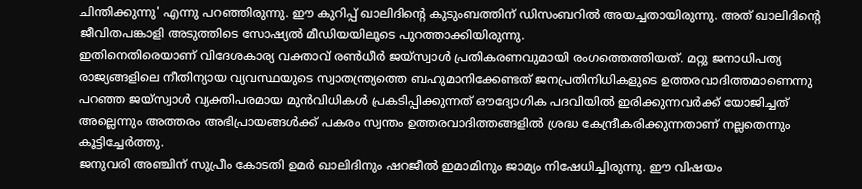ചിന്തിക്കുന്നു' എന്നു പറഞ്ഞിരുന്നു. ഈ കുറിപ്പ് ഖാലിദിന്റെ കുടുംബത്തിന് ഡിസംബറിൽ അയച്ചതായിരുന്നു. അത് ഖാലിദിന്റെ ജീവിതപങ്കാളി അടുത്തിടെ സോഷ്യൽ മീഡിയയിലൂടെ പുറത്താക്കിയിരുന്നു.
ഇതിനെതിരെയാണ് വിദേശകാര്യ വക്താവ് രൺധീർ ജയ്സ്വാൾ പ്രതികരണവുമായി രംഗത്തെത്തിയത്. മറ്റു ജനാധിപത്യ രാജ്യങ്ങളിലെ നീതിന്യായ വ്യവസ്ഥയുടെ സ്വാതന്ത്ര്യത്തെ ബഹുമാനിക്കേണ്ടത് ജനപ്രതിനിധികളുടെ ഉത്തരവാദിത്തമാണെന്നു പറഞ്ഞ ജയ്സ്വാൾ വ്യക്തിപരമായ മുൻവിധികൾ പ്രകടിപ്പിക്കുന്നത് ഔദ്യോഗിക പദവിയിൽ ഇരിക്കുന്നവർക്ക് യോജിച്ചത് അല്ലെന്നും അത്തരം അഭിപ്രായങ്ങൾക്ക് പകരം സ്വന്തം ഉത്തരവാദിത്തങ്ങളിൽ ശ്രദ്ധ കേന്ദ്രീകരിക്കുന്നതാണ് നല്ലതെന്നും കൂട്ടിച്ചേർത്തു.
ജനുവരി അഞ്ചിന് സുപ്രീം കോടതി ഉമർ ഖാലിദിനും ഷറജീൽ ഇമാമിനും ജാമ്യം നിഷേധിച്ചിരുന്നു. ഈ വിഷയം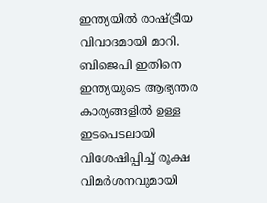ഇന്ത്യയിൽ രാഷ്ട്രീയ വിവാദമായി മാറി. ബിജെപി ഇതിനെ ഇന്ത്യയുടെ ആഭ്യന്തര കാര്യങ്ങളിൽ ഉള്ള ഇടപെടലായി വിശേഷിപ്പിച്ച് രൂക്ഷ വിമർശനവുമായി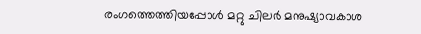രംഗത്തെത്തിയപ്പോൾ മറ്റു ചിലർ മനുഷ്യാവകാശ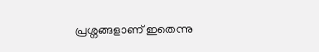പ്രശ്നങ്ങളാണ് ഇതെന്നു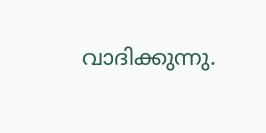വാദിക്കുന്നു.